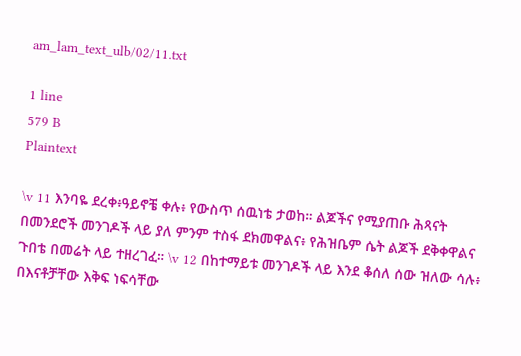am_lam_text_ulb/02/11.txt

1 line
579 B
Plaintext

\v 11 እንባዬ ደረቀ፥ዓይኖቼ ቀሉ፥ የውስጥ ሰዉነቴ ታወከ። ልጆችና የሚያጠቡ ሕጻናት በመንደሮች መንገዶች ላይ ያለ ምንም ተስፋ ደክመዋልና፥ የሕዝቤም ሴት ልጆች ደቅቀዋልና ጉበቴ በመሬት ላይ ተዘረገፈ። \v 12 በከተማይቱ መንገዶች ላይ እንደ ቆሰለ ሰው ዝለው ሳሉ፥ በእናቶቻቸው እቅፍ ነፍሳቸው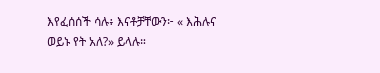እየፈሰሰች ሳሉ፥ እናቶቻቸውን፦ « እሕሉና ወይኑ የት አለ?» ይላሉ።